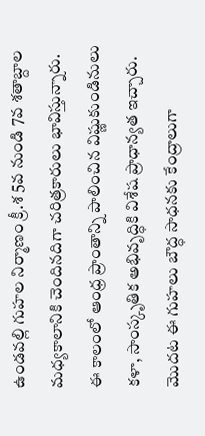ఉండవల్లి గుహల నిర్మాణం క్రీ.శ 5వ నుండి 7వ శతాబ్దాల మధ్యకాలానికి చెందినదిగా చరిత్రకారులు భావిస్తున్నారు. ఈ కాలంలో ఆంధ్ర ప్రాంతాన్ని పాలించిన విష్ణుకుండినులు కళా, సాంస్కృతిక అభివృద్ధికి విశేష ప్రాధాన్యత ఇచ్చారు. మొదట ఈ గుహలు బౌద్ధ సాధనకు కేంద్రాలుగా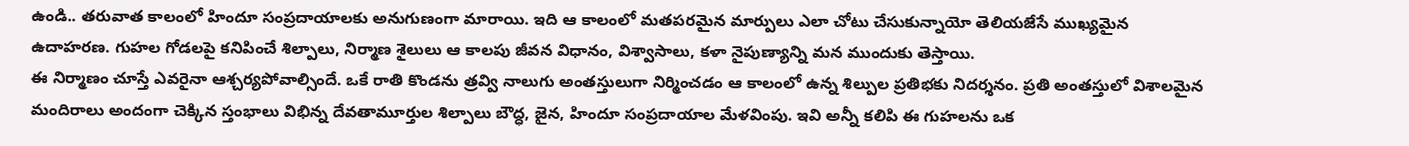ఉండి.. తరువాత కాలంలో హిందూ సంప్రదాయాలకు అనుగుణంగా మారాయి. ఇది ఆ కాలంలో మతపరమైన మార్పులు ఎలా చోటు చేసుకున్నాయో తెలియజేసే ముఖ్యమైన ఉదాహరణ. గుహల గోడలపై కనిపించే శిల్పాలు, నిర్మాణ శైలులు ఆ కాలపు జీవన విధానం, విశ్వాసాలు, కళా నైపుణ్యాన్ని మన ముందుకు తెస్తాయి.
ఈ నిర్మాణం చూస్తే ఎవరైనా ఆశ్చర్యపోవాల్సిందే. ఒకే రాతి కొండను త్రవ్వి నాలుగు అంతస్తులుగా నిర్మించడం ఆ కాలంలో ఉన్న శిల్పుల ప్రతిభకు నిదర్శనం. ప్రతి అంతస్తులో విశాలమైన మందిరాలు అందంగా చెక్కిన స్తంభాలు విభిన్న దేవతామూర్తుల శిల్పాలు బౌద్ధ, జైన, హిందూ సంప్రదాయాల మేళవింపు. ఇవి అన్నీ కలిపి ఈ గుహలను ఒక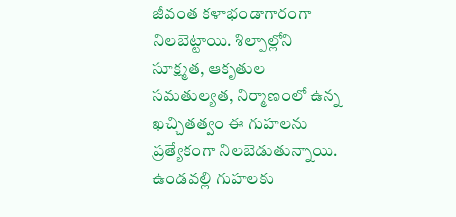జీవంత కళాభండాగారంగా నిలబెట్టాయి. శిల్పాల్లోని సూక్ష్మత, ఆకృతుల సమతుల్యత, నిర్మాణంలో ఉన్న ఖచ్చితత్వం ఈ గుహలను ప్రత్యేకంగా నిలబెడుతున్నాయి. ఉండవల్లి గుహలకు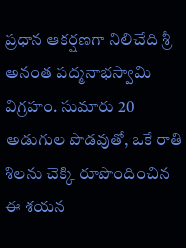ప్రధాన ఆకర్షణగా నిలిచేది శ్రీ అనంత పద్మనాభస్వామి విగ్రహం. సుమారు 20 అడుగుల పొడవుతో, ఒకే రాతి శిలను చెక్కి రూపొందించిన ఈ శయన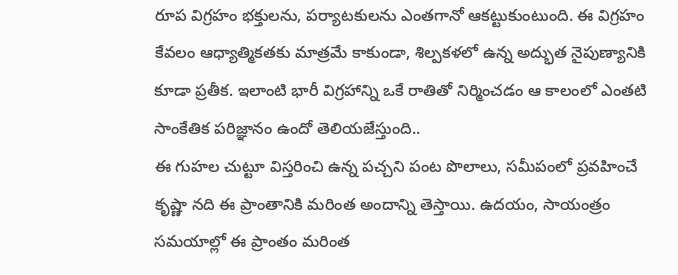రూప విగ్రహం భక్తులను, పర్యాటకులను ఎంతగానో ఆకట్టుకుంటుంది. ఈ విగ్రహం కేవలం ఆధ్యాత్మికతకు మాత్రమే కాకుండా, శిల్పకళలో ఉన్న అద్భుత నైపుణ్యానికి కూడా ప్రతీక. ఇలాంటి భారీ విగ్రహాన్ని ఒకే రాతితో నిర్మించడం ఆ కాలంలో ఎంతటి సాంకేతిక పరిజ్ఞానం ఉందో తెలియజేస్తుంది..
ఈ గుహల చుట్టూ విస్తరించి ఉన్న పచ్చని పంట పొలాలు, సమీపంలో ప్రవహించే కృష్ణా నది ఈ ప్రాంతానికి మరింత అందాన్ని తెస్తాయి. ఉదయం, సాయంత్రం సమయాల్లో ఈ ప్రాంతం మరింత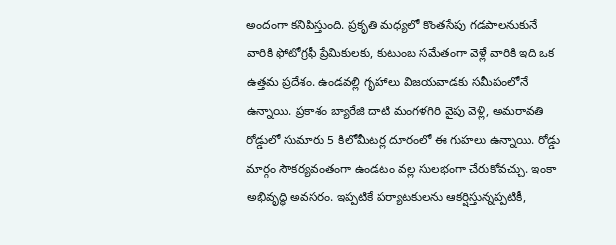అందంగా కనిపిస్తుంది. ప్రకృతి మధ్యలో కొంతసేపు గడపాలనుకునే వారికి ఫోటోగ్రఫీ ప్రేమికులకు, కుటుంబ సమేతంగా వెళ్లే వారికి ఇది ఒక ఉత్తమ ప్రదేశం. ఉండవల్లి గృహాలు విజయవాడకు సమీపంలోనే ఉన్నాయి. ప్రకాశం బ్యారేజి దాటి మంగళగిరి వైపు వెళ్లి, అమరావతి రోడ్డులో సుమారు 5 కిలోమీటర్ల దూరంలో ఈ గుహలు ఉన్నాయి. రోడ్డు మార్గం సౌకర్యవంతంగా ఉండటం వల్ల సులభంగా చేరుకోవచ్చు. ఇంకా అభివృద్ధి అవసరం. ఇప్పటికే పర్యాటకులను ఆకర్షిస్తున్నప్పటికీ,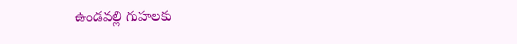ఉండవల్లి గుహలకు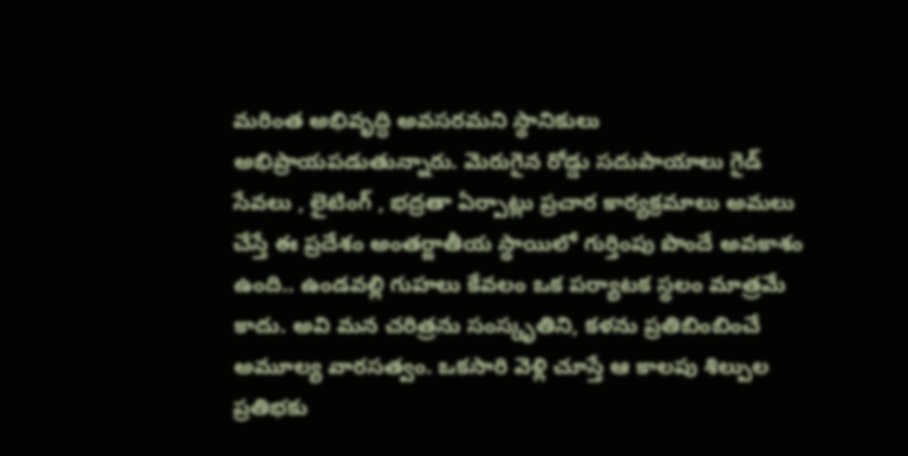మరింత అభివృద్ధి అవసరమని స్థానికులు అభిప్రాయపడుతున్నారు. మెరుగైన రోడ్డు సదుపాయాలు గైడ్ సేవలు , లైటింగ్ , భద్రతా ఏర్పాట్లు ప్రచార కార్యక్రమాలు అమలు చేస్తే ఈ ప్రదేశం అంతర్జాతీయ స్థాయిలో గుర్తింపు పొందే అవకాశం ఉంది.. ఉండవల్లి గుహలు కేవలం ఒక పర్యాటక స్థలం మాత్రమే కాదు. అవి మన చరిత్రను సంస్కృతిని, కళను ప్రతిబింబించే అమూల్య వారసత్వం. ఒకసారి వెళ్లి చూస్తే ఆ కాలపు శిల్పుల ప్రతిభకు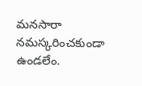మనసారా నమస్కరించకుండా ఉండలేం.